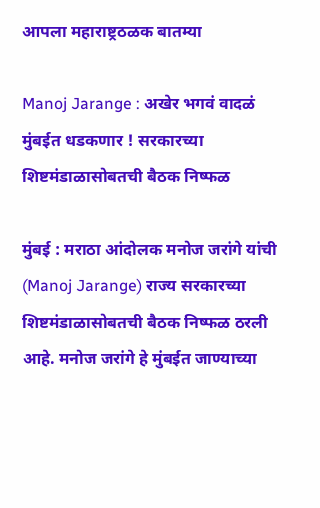आपला महाराष्ट्रठळक बातम्या

Manoj Jarange : अखेर भगवं वादळं मुंबईत धडकणार ! सरकारच्या शिष्टमंडाळासोबतची बैठक निष्फळ

मुंबई : मराठा आंदोलक मनोज जरांगे यांची (Manoj Jarange) राज्य सरकारच्या शिष्टमंडाळासोबतची बैठक निष्फळ ठरली आहे. मनोज जरांगे हे मुंबईत जाण्याच्या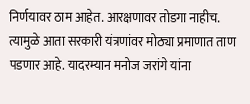निर्णयावर ठाम आहेत. आरक्षणावर तोडगा नाहीच. त्यामुळे आता सरकारी यंत्रणांवर मोठ्या प्रमाणात ताण पडणार आहे. यादरम्यान मनोज जरांगे यांना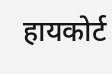हायकोर्ट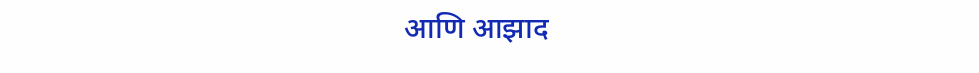आणि आझाद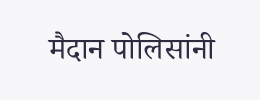मैदान पोलिसांनी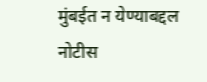मुंबईत न येण्याबद्दल नोटीस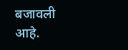बजावली आहे.